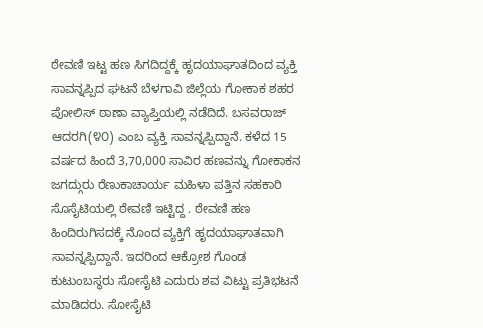ಠೇವಣಿ ಇಟ್ಟ ಹಣ ಸಿಗದಿದ್ದಕ್ಕೆ ಹೃದಯಾಘಾತದಿಂದ ವ್ಯಕ್ತಿ ಸಾವನ್ನಪ್ಪಿದ ಘಟನೆ ಬೆಳಗಾವಿ ಜಿಲ್ಲೆಯ ಗೋಕಾಕ ಶಹರ ಪೋಲಿಸ್ ಠಾಣಾ ವ್ಯಾಪ್ತಿಯಲ್ಲಿ ನಡೆದಿದೆ. ಬಸವರಾಜ್ ಆದರಗಿ(೪೦) ಎಂಬ ವ್ಯಕ್ತಿ ಸಾವನ್ನಪ್ಪಿದ್ದಾನೆ. ಕಳೆದ 15 ವರ್ಷದ ಹಿಂದೆ 3,70,000 ಸಾವಿರ ಹಣವನ್ನು ಗೋಕಾಕನ ಜಗದ್ಗುರು ರೆಣುಕಾಚಾರ್ಯ ಮಹಿಳಾ ಪತ್ತಿನ ಸಹಕಾರಿ ಸೊಸೈಟಿಯಲ್ಲಿ ಠೇವಣಿ ಇಟ್ಟಿದ್ದ . ಠೇವಣಿ ಹಣ ಹಿಂದಿರುಗಿಸದಕ್ಕೆ ನೊಂದ ವ್ಯಕ್ತಿಗೆ ಹೃದಯಾಘಾತವಾಗಿ ಸಾವನ್ನಪ್ಪಿದ್ದಾನೆ. ಇದರಿಂದ ಆಕ್ರೋಶ ಗೊಂಡ ಕುಟುಂಬಸ್ಥರು ಸೋಸೈಟಿ ಎದುರು ಶವ ವಿಟ್ಟು ಪ್ರತಿಭಟನೆ ಮಾಡಿದರು. ಸೋಸೈಟಿ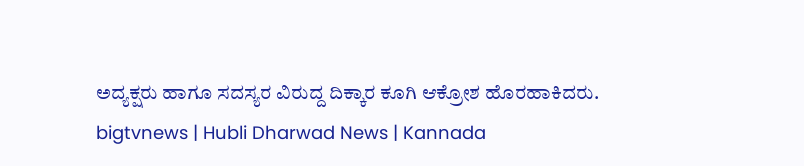ಅದ್ಯಕ್ಷರು ಹಾಗೂ ಸದಸ್ಯರ ವಿರುದ್ದ ದಿಕ್ಕಾರ ಕೂಗಿ ಆಕ್ರೋಶ ಹೊರಹಾಕಿದರು.
bigtvnews | Hubli Dharwad News | Kannada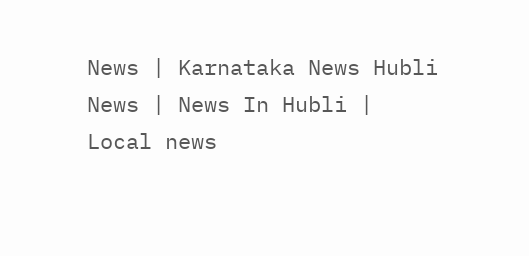News | Karnataka News Hubli News | News In Hubli | Local news